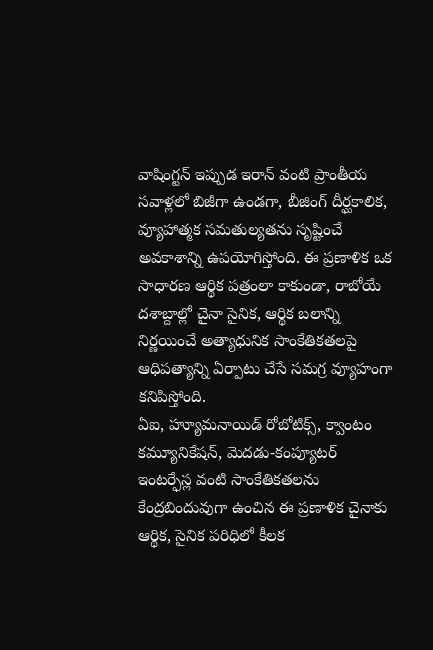వాషింగ్టన్ ఇప్పుడ ఇరాన్ వంటి ప్రాంతీయ సవాళ్లలో బిజీగా ఉండగా, బీజింగ్ దీర్ఘకాలిక, వ్యూహాత్మక సమతుల్యతను సృష్టించే అవకాశాన్ని ఉపయోగిస్తోంది. ఈ ప్రణాళిక ఒక సాధారణ ఆర్థిక పత్రంలా కాకుండా, రాబోయే దశాబ్దాల్లో చైనా సైనిక, ఆర్థిక బలాన్ని నిర్ణయించే అత్యాధునిక సాంకేతికతలపై ఆధిపత్యాన్ని ఏర్పాటు చేసే సమగ్ర వ్యూహంగా కనిపిస్తోంది.
ఏఐ, హ్యూమనాయిడ్ రోబోటిక్స్, క్వాంటం కమ్యూనికేషన్, మెదడు-కంప్యూటర్ ఇంటర్ఫేస్ల వంటి సాంకేతికతలను కేంద్రబిందువుగా ఉంచిన ఈ ప్రణాళిక చైనాకు ఆర్థిక, సైనిక పరిధిలో కీలక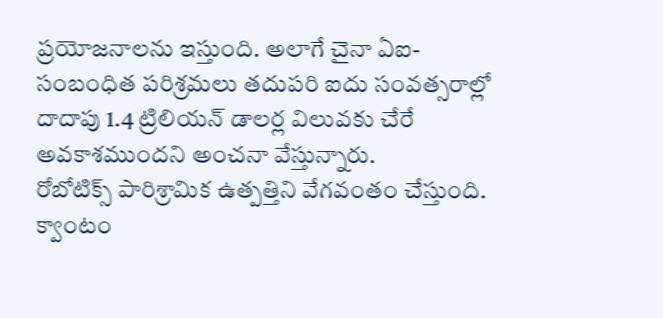ప్రయోజనాలను ఇస్తుంది. అలాగే చైనా ఏఐ-సంబంధిత పరిశ్రమలు తదుపరి ఐదు సంవత్సరాల్లో దాదాపు 1.4 ట్రిలియన్ డాలర్ల విలువకు చేరే అవకాశముందని అంచనా వేస్తున్నారు.
రోబోటిక్స్ పారిశ్రామిక ఉత్పత్తిని వేగవంతం చేస్తుంది. క్వాంటం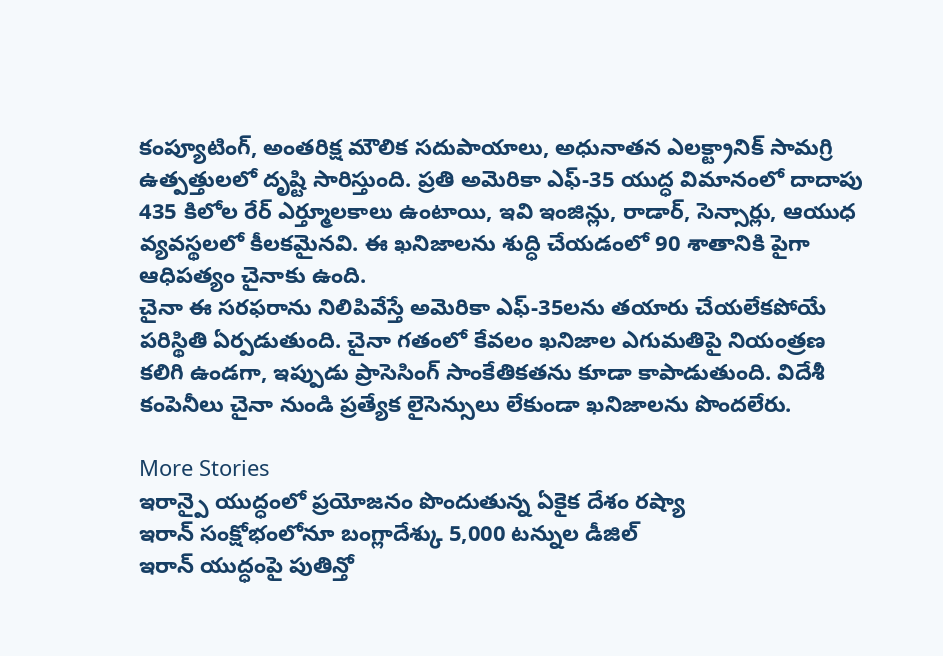కంప్యూటింగ్, అంతరిక్ష మౌలిక సదుపాయాలు, అధునాతన ఎలక్ట్రానిక్ సామగ్రి ఉత్పత్తులలో దృష్టి సారిస్తుంది. ప్రతి అమెరికా ఎఫ్-35 యుద్ధ విమానంలో దాదాపు 435 కిలోల రేర్ ఎర్త్మూలకాలు ఉంటాయి, ఇవి ఇంజిన్లు, రాడార్, సెన్సార్లు, ఆయుధ వ్యవస్థలలో కీలకమైనవి. ఈ ఖనిజాలను శుద్ధి చేయడంలో 90 శాతానికి పైగా ఆధిపత్యం చైనాకు ఉంది.
చైనా ఈ సరఫరాను నిలిపివేస్తే అమెరికా ఎఫ్-35లను తయారు చేయలేకపోయే పరిస్థితి ఏర్పడుతుంది. చైనా గతంలో కేవలం ఖనిజాల ఎగుమతిపై నియంత్రణ కలిగి ఉండగా, ఇప్పుడు ప్రాసెసింగ్ సాంకేతికతను కూడా కాపాడుతుంది. విదేశీ కంపెనీలు చైనా నుండి ప్రత్యేక లైసెన్సులు లేకుండా ఖనిజాలను పొందలేరు.

More Stories
ఇరాన్పై యుద్ధంలో ప్రయోజనం పొందుతున్న ఏకైక దేశం రష్యా
ఇరాన్ సంక్షోభంలోనూ బంగ్లాదేశ్కు 5,000 టన్నుల డీజిల్
ఇరాన్ యుద్ధంపై పుతిన్తో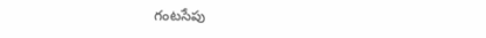గంటసేపు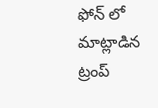ఫోన్ లో మాట్లాడిన ట్రంప్